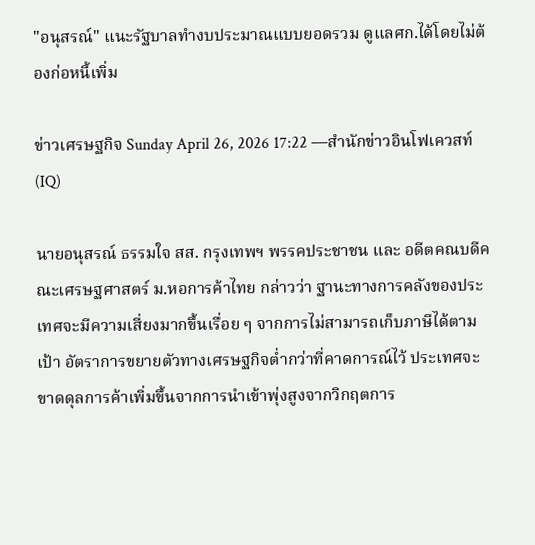"อนุสรณ์" แนะรัฐบาลทำงบประมาณแบบยอดรวม ดูแลศก.ได้โดยไม่ต้องก่อหนี้เพิ่ม

ข่าวเศรษฐกิจ Sunday April 26, 2026 17:22 —สำนักข่าวอินโฟเควสท์ (IQ)

นายอนุสรณ์ ธรรมใจ สส. กรุงเทพฯ พรรคประชาชน และ อดีตคณบดีคณะเศรษฐศาสตร์ ม.หอการค้าไทย กล่าวว่า ฐานะทางการคลังของประเทศจะมีความเสี่ยงมากขึ้นเรื่อย ๆ จากการไม่สามารถเก็บภาษีได้ตามเป้า อัตราการขยายตัวทางเศรษฐกิจต่ำกว่าที่คาดการณ์ไว้ ประเทศจะขาดดุลการค้าเพิ่มขึ้นจากการนำเข้าพุ่งสูงจากวิกฤตการ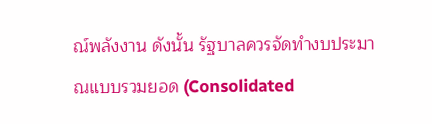ณ์พลังงาน ดังนั้น รัฐบาลควรจัดทำงบประมาณแบบรวมยอด (Consolidated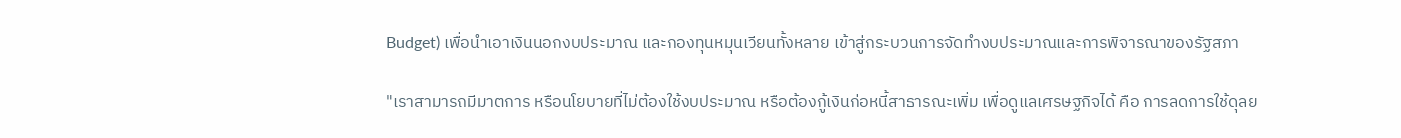Budget) เพื่อนำเอาเงินนอกงบประมาณ และกองทุนหมุนเวียนทั้งหลาย เข้าสู่กระบวนการจัดทำงบประมาณและการพิจารณาของรัฐสภา

"เราสามารถมีมาตการ หรือนโยบายที่ไม่ต้องใช้งบประมาณ หรือต้องกู้เงินก่อหนี้สาธารณะเพิ่ม เพื่อดูแลเศรษฐกิจได้ คือ การลดการใช้ดุลย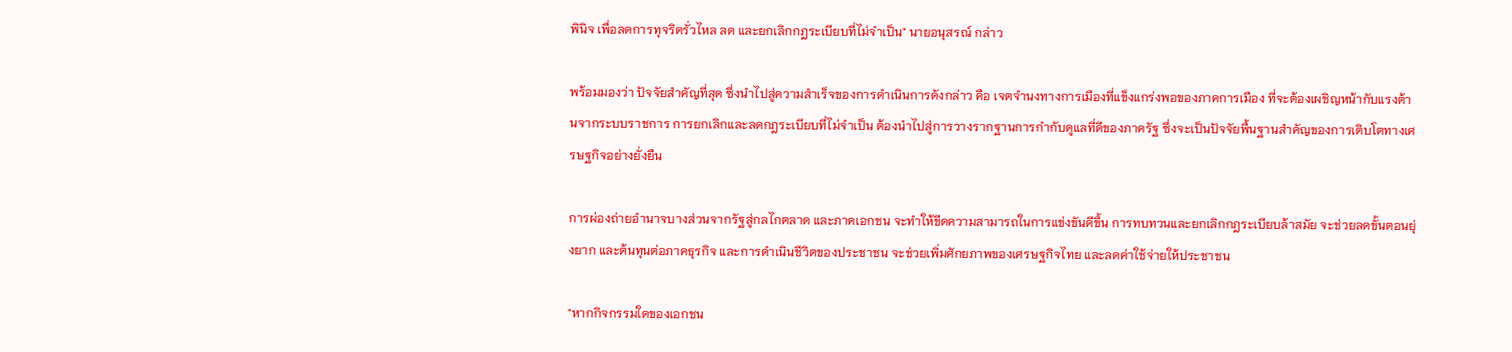พินิจ เพื่อลดการทุจริตรั่วไหล ลด และยกเลิกกฎระเบียบที่ไม่จำเป็น" นายอนุสรณ์ กล่าว

พร้อมมองว่า ปัจจัยสำคัญที่สุด ซึ่งนำไปสู่ความสำเร็จของการดำเนินการดังกล่าว คือ เจตจำนงทางการเมืองที่แข็งแกร่งพอของภาคการเมือง ที่จะต้องเผชิญหน้ากับแรงต้านจากระบบราชการ การยกเลิกและลดกฎระเบียบที่ไม่จำเป็น ต้องนำไปสู่การวางรากฐานการกำกับดูแลที่ดีของภาครัฐ ซึ่งจะเป็นปัจจัยพื้นฐานสำคัญของการเติบโตทางเศรษฐกิจอย่างยั่งยืน

การผ่องถ่ายอำนาจบางส่วนจากรัฐสู่กลไกตลาด และภาคเอกชน จะทำให้ขีดความสามารถในการแข่งขันดีขึ้น การทบทวนและยกเลิกกฎระเบียบล้าสมัย จะช่วยลดขั้นตอนยุ่งยาก และต้นทุนต่อภาคธุรกิจ และการดำเนินชีวิตของประชาชน จะช่วยเพิ่มศักยภาพของเศรษฐกิจไทย และลดค่าใช้จ่ายให้ประชาชน

"หากกิจกรรมใดของเอกชน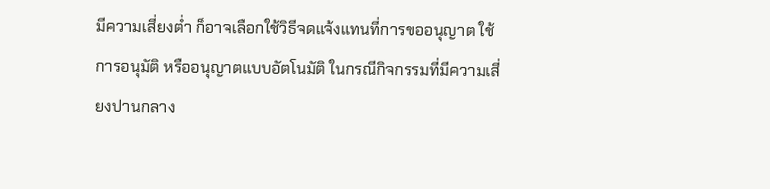มีความเสี่ยงต่ำ ก็อาจเลือกใช้วิธีจดแจ้งแทนที่การขออนุญาต ใช้การอนุมัติ หรืออนุญาตแบบอัตโนมัติ ในกรณีกิจกรรมที่มีความเสี่ยงปานกลาง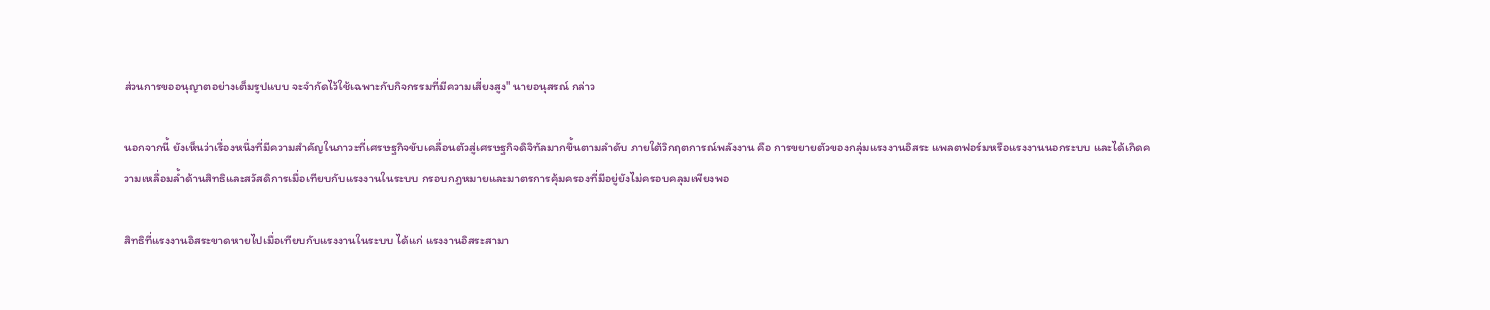ส่วนการขออนุญาตอย่างเต็มรูปแบบ จะจำกัดไว้ใช้เฉพาะกับกิจกรรมที่มีความเสี่ยงสูง" นายอนุสรณ์ กล่าว

นอกจากนี้ ยังเห็นว่าเรื่องหนึ่งที่มีความสำคัญในภาวะที่เศรษฐกิจขับเคลื่อนตัวสู่เศรษฐกิจดิจิทัลมากขึ้นตามลำดับ ภายใต้วิกฤตการณ์พลังงาน คือ การขยายตัวของกลุ่มแรงงานอิสระ แพลตฟอร์มหรือแรงงานนอกระบบ และได้เกิดความเหลื่อมล้ำด้านสิทธิและสวัสดิการเมื่อเทียบกับแรงงานในระบบ กรอบกฎหมายและมาตรการคุ้มครองที่มีอยู่ยังไม่ครอบคลุมเพียงพอ

สิทธิที่แรงงานอิสระขาดหายไปเมื่อเทียบกับแรงงานในระบบ ได้แก่ แรงงานอิสระสามา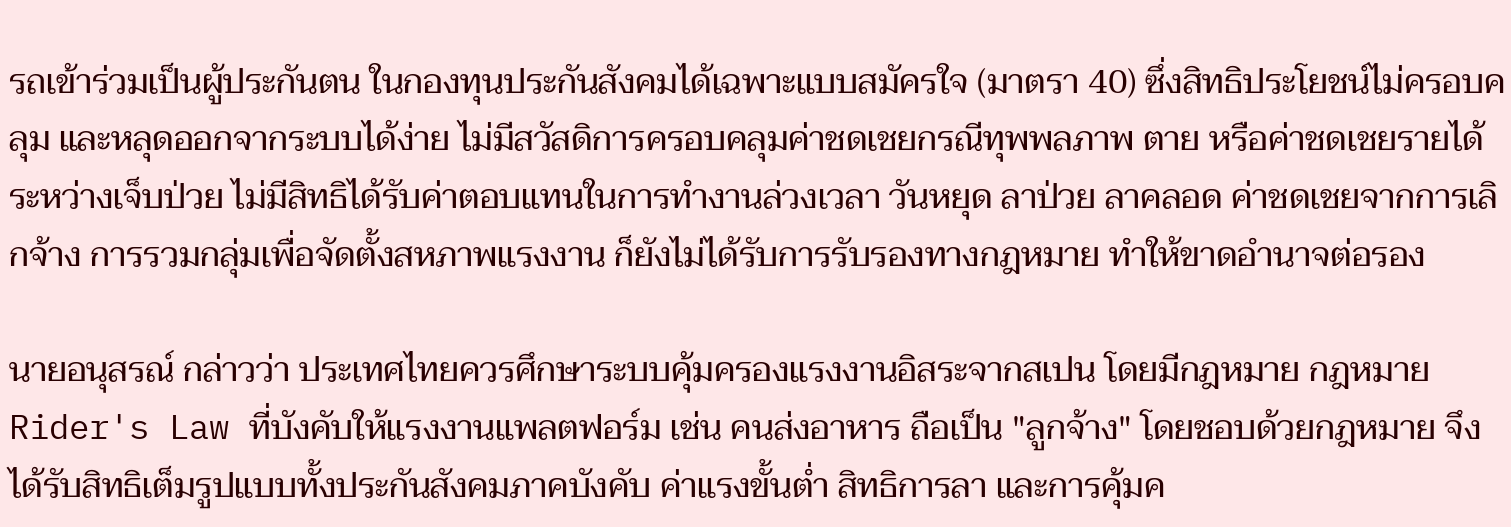รถเข้าร่วมเป็นผู้ประกันตน ในกองทุนประกันสังคมได้เฉพาะแบบสมัครใจ (มาตรา 40) ซึ่งสิทธิประโยชน์ไม่ครอบคลุม และหลุดออกจากระบบได้ง่าย ไม่มีสวัสดิการครอบคลุมค่าชดเชยกรณีทุพพลภาพ ตาย หรือค่าชดเชยรายได้ระหว่างเจ็บป่วย ไม่มีสิทธิได้รับค่าตอบแทนในการทำงานล่วงเวลา วันหยุด ลาป่วย ลาคลอด ค่าชดเชยจากการเลิกจ้าง การรวมกลุ่มเพื่อจัดตั้งสหภาพแรงงาน ก็ยังไม่ได้รับการรับรองทางกฎหมาย ทำให้ขาดอำนาจต่อรอง

นายอนุสรณ์ กล่าวว่า ประเทศไทยควรศึกษาระบบคุ้มครองแรงงานอิสระจากสเปน โดยมีกฎหมาย กฎหมาย Rider's Law ที่บังคับให้แรงงานแพลตฟอร์ม เช่น คนส่งอาหาร ถือเป็น "ลูกจ้าง" โดยชอบด้วยกฎหมาย จึงได้รับสิทธิเต็มรูปแบบทั้งประกันสังคมภาคบังคับ ค่าแรงขั้นต่ำ สิทธิการลา และการคุ้มค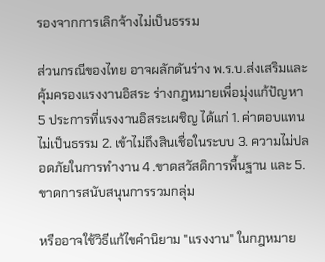รองจากการเลิกจ้างไม่เป็นธรรม

ส่วนกรณีของไทย อาจผลักดันร่าง พ.ร.บ.ส่งเสริมและคุ้มครองแรงงานอิสระ ร่างกฎหมายเพื่อมุ่งแก้ปัญหา 5 ประการที่แรงงานอิสระเผชิญ ได้แก่ 1. ค่าตอบแทนไม่เป็นธรรม 2. เข้าไม่ถึงสินเชื่อในระบบ 3. ความไม่ปลอดภัยในการทำงาน 4 .ขาดสวัสดิการพื้นฐาน และ 5.ขาดการสนับสนุนการรวมกลุ่ม

หรืออาจใช้วิธีแก้ไขคำนิยาม "แรงงาน" ในกฎหมาย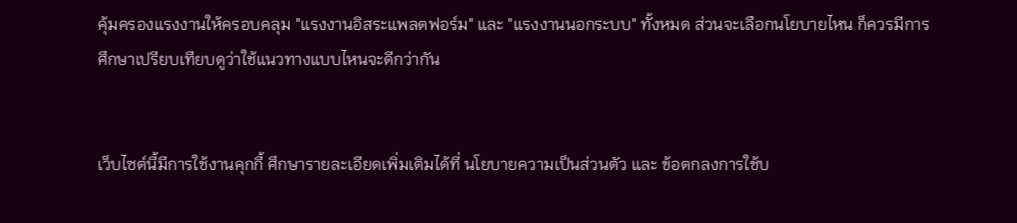คุ้มครองแรงงานให้ครอบคลุม "แรงงานอิสระแพลตฟอร์ม" และ "แรงงานนอกระบบ" ทั้งหมด ส่วนจะเลือกนโยบายไหน ก็ควรมีการศึกษาเปรียบเทียบดูว่าใช้แนวทางแบบไหนจะดีกว่ากัน


เว็บไซต์นี้มีการใช้งานคุกกี้ ศึกษารายละเอียดเพิ่มเติมได้ที่ นโยบายความเป็นส่วนตัว และ ข้อตกลงการใช้บ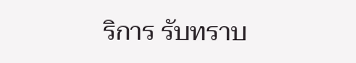ริการ รับทราบ